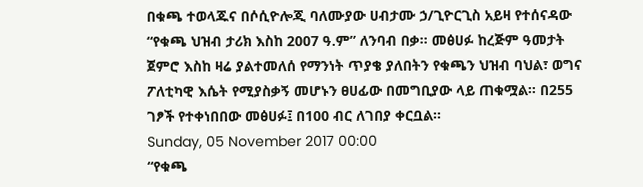በቁጫ ተወላጁና በሶሲዮሎጂ ባለሙያው ሀብታሙ ኃ/ጊዮርጊስ አይዛ የተሰናዳው “የቁጫ ህዝብ ታሪክ እስከ 2007 ዓ.ም” ለንባብ በቃ፡፡ መፅሀፉ ከረጅም ዓመታት ጀምሮ እስከ ዛሬ ያልተመለሰ የማንነት ጥያቄ ያለበትን የቁጫን ህዝብ ባህል፣ ወግና ፖለቲካዊ እሴት የሚያስቃኝ መሆኑን ፀሀፊው በመግቢያው ላይ ጠቁሟል፡፡ በ255 ገፆች የተቀነበበው መፅሀፉ፤ በ100 ብር ለገበያ ቀርቧል፡፡
Sunday, 05 November 2017 00:00
“የቁጫ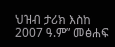ህዝብ ታሪክ እስከ 2007 ዓ.ም” መፅሐፍ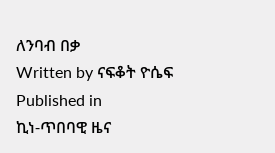ለንባብ በቃ
Written by ናፍቆት ዮሴፍ
Published in
ኪነ-ጥበባዊ ዜና